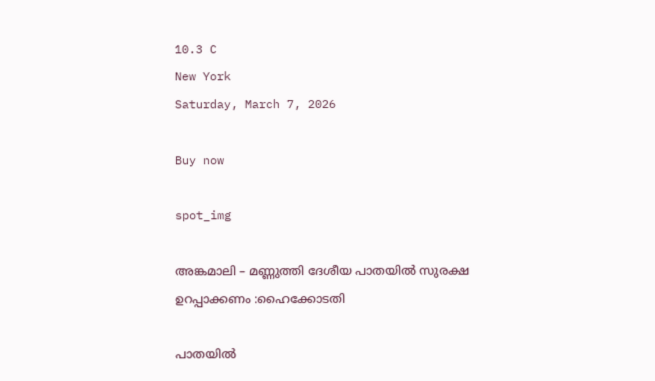10.3 C
New York
Saturday, March 7, 2026

Buy now

spot_img

അങ്കമാലി – മണ്ണുത്തി ദേശീയ പാതയിൽ സുരക്ഷ ഉറപ്പാക്കണം :ഹൈക്കോടതി

പാതയിൽ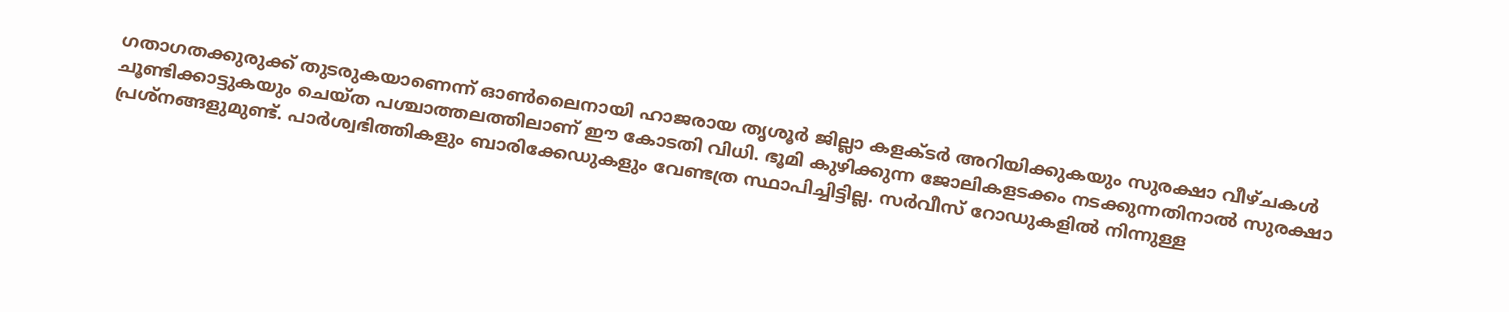ഗതാഗതക്കുരുക്ക് തുടരുകയാണെന്ന് ഓൺലൈനായി ഹാജരായ തൃശൂർ ജില്ലാ കളക്ടർ അറിയിക്കുകയും സുരക്ഷാ വീഴ്ചകൾ ചൂണ്ടിക്കാട്ടുകയും ചെയ്ത പശ്ചാത്തലത്തിലാണ് ഈ കോടതി വിധി. ഭൂമി കുഴിക്കുന്ന ജോലികളടക്കം നടക്കുന്നതിനാൽ സുരക്ഷാ പ്രശ്നങ്ങളുമുണ്ട്. പാർശ്വഭിത്തികളും ബാരിക്കേഡുകളും വേണ്ടത്ര സ്ഥാപിച്ചിട്ടില്ല. സർവീസ് റോഡുകളിൽ നിന്നുള്ള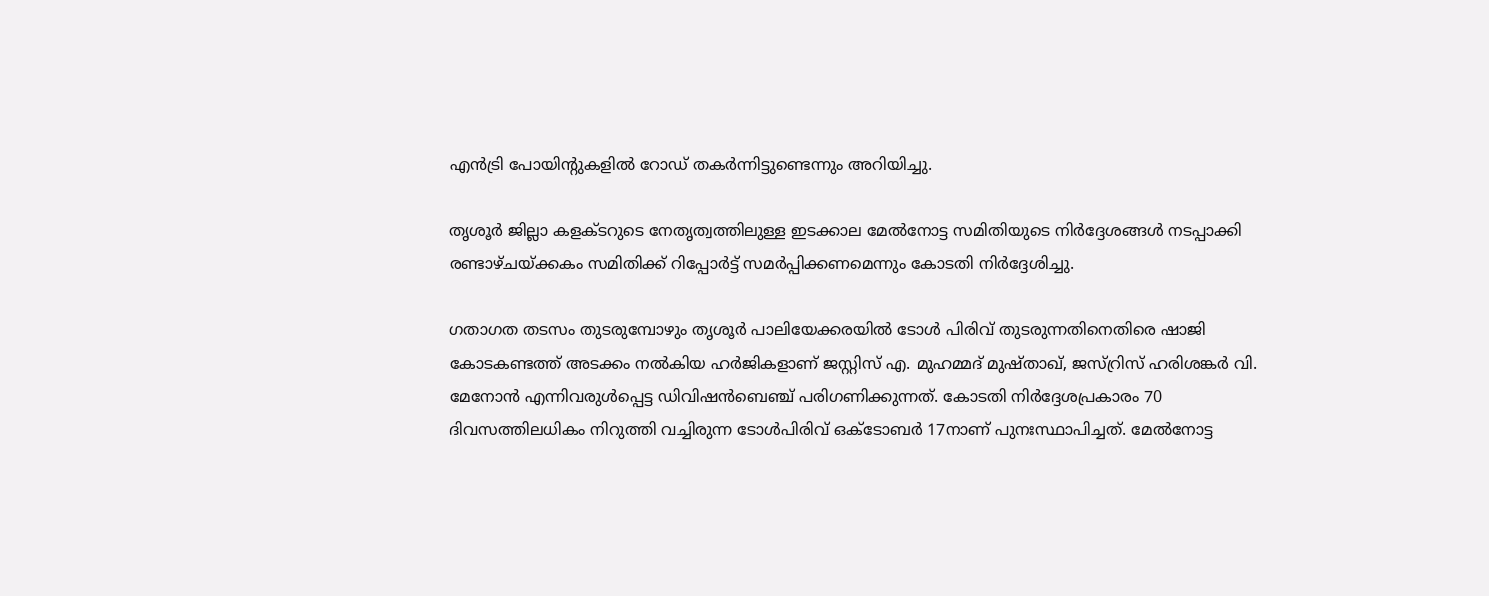എൻട്രി പോയിന്റുകളിൽ റോഡ് തകർന്നിട്ടുണ്ടെന്നും അറിയിച്ചു.

തൃശൂർ ജില്ലാ കളക്ടറുടെ നേതൃത്വത്തിലുള്ള ഇടക്കാല മേൽനോട്ട സമിതിയുടെ നിർദ്ദേശങ്ങൾ നടപ്പാക്കി രണ്ടാഴ്ചയ്‌ക്കകം സമിതിക്ക് റിപ്പോർട്ട് സമർപ്പിക്കണമെന്നും കോടതി നിർദ്ദേശിച്ചു.

ഗതാഗത തടസം തുടരുമ്പോഴും തൃശൂർ പാലിയേക്കരയിൽ ടോൾ പിരിവ് തുടരുന്നതിനെതിരെ ഷാജി കോടകണ്ടത്ത് അടക്കം നൽകിയ ഹർജികളാണ് ജസ്റ്റിസ് എ. മുഹമ്മദ് മുഷ്താഖ്, ജസ്റ്രിസ് ഹരിശങ്കർ വി. മേനോൻ എന്നിവരുൾപ്പെട്ട ഡിവിഷൻബെഞ്ച് പരിഗണിക്കുന്നത്. കോടതി നിർദ്ദേശപ്രകാരം 70 ദിവസത്തിലധികം നിറുത്തി വച്ചിരുന്ന ടോൾപിരിവ് ഒക്ടോബർ 17നാണ് പുനഃസ്ഥാപിച്ചത്. മേൽനോട്ട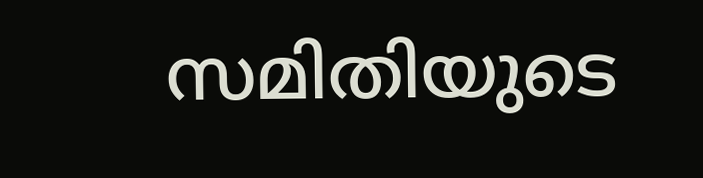സമിതിയുടെ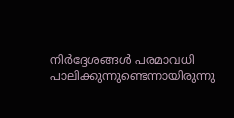നിർദ്ദേശങ്ങൾ പരമാവധി പാലിക്കുന്നുണ്ടെന്നായിരുന്നു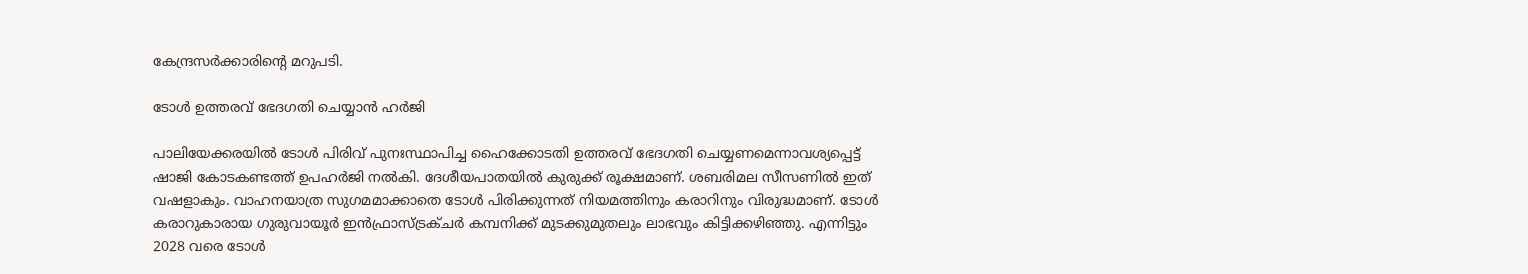കേന്ദ്രസർക്കാരിന്റെ മറുപടി.

ടോൾ ഉത്തരവ് ഭേദഗതി ചെയ്യാൻ ഹർജി

പാലിയേക്കരയിൽ ടോൾ പിരിവ് പുനഃസ്ഥാപിച്ച ഹൈക്കോടതി ഉത്തരവ് ഭേദഗതി ചെയ്യണമെന്നാവശ്യപ്പെട്ട് ഷാജി കോടകണ്ടത്ത് ഉപഹർജി നൽകി. ദേശീയപാതയിൽ കുരുക്ക് രൂക്ഷമാണ്. ശബരിമല സീസണിൽ ഇത് വഷളാകും. വാഹനയാത്ര സുഗമമാക്കാതെ ടോൾ പിരിക്കുന്നത് നിയമത്തിനും കരാറിനും വിരുദ്ധമാണ്. ടോൾ കരാറുകാരായ ഗുരുവായൂർ ഇൻഫ്രാസ്ട്രക്ചർ കമ്പനിക്ക് മുടക്കുമുതലും ലാഭവും കിട്ടിക്കഴിഞ്ഞു. എന്നിട്ടും 2028 വരെ ടോൾ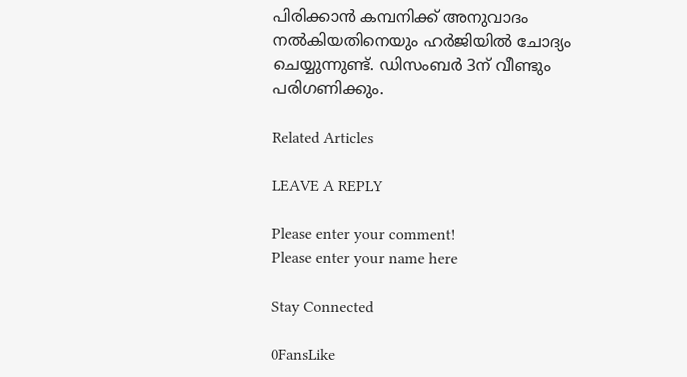പിരിക്കാൻ കമ്പനിക്ക് അനുവാദം നൽകിയതിനെയും ഹർജിയിൽ ചോദ്യം ചെയ്യുന്നുണ്ട്. ഡിസംബർ 3ന് വീണ്ടും പരിഗണിക്കും.

Related Articles

LEAVE A REPLY

Please enter your comment!
Please enter your name here

Stay Connected

0FansLike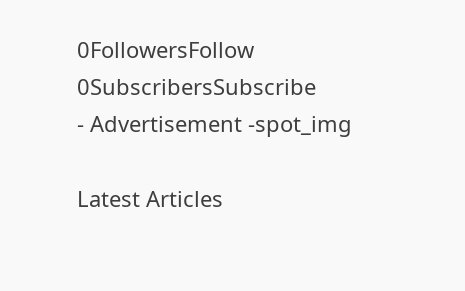0FollowersFollow
0SubscribersSubscribe
- Advertisement -spot_img

Latest Articles